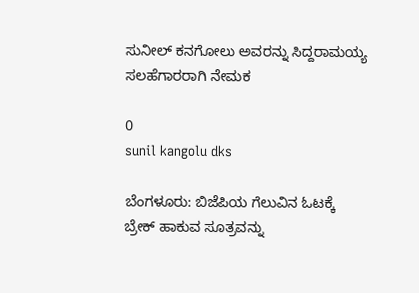ಸುನೀಲ್ ಕನಗೋಲು ಅವರನ್ನು ಸಿದ್ದರಾಮಯ್ಯ ಸಲಹೆಗಾರರಾಗಿ ನೇಮಕ

0
sunil kangolu dks

ಬೆಂಗಳೂರು: ಬಿಜೆಪಿಯ ಗೆಲುವಿನ ಓಟಕ್ಕೆ ಬ್ರೇಕ್ ಹಾಕುವ ಸೂತ್ರವನ್ನು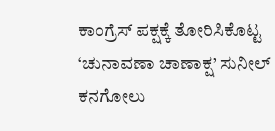ಕಾಂಗ್ರೆಸ್ ಪಕ್ಷಕ್ಕೆ ತೋರಿಸಿಕೊಟ್ಟ ‘ಚುನಾವಣಾ ಚಾಣಾಕ್ಷ’ ಸುನೀಲ್ ಕನಗೋಲು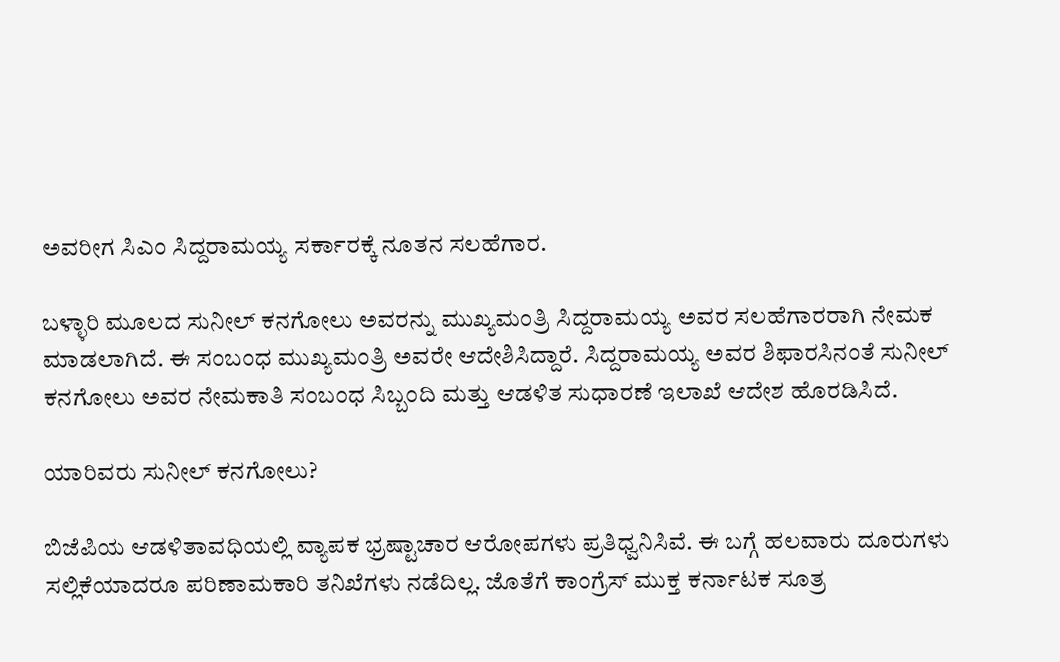ಅವರೀಗ ಸಿಎಂ ಸಿದ್ದರಾಮಯ್ಯ ಸರ್ಕಾರಕ್ಕೆ ನೂತನ‌ ಸಲಹೆಗಾರ.

ಬಳ್ಳಾರಿ ಮೂಲದ ಸುನೀಲ್ ಕನಗೋಲು ಅವರನ್ನು ಮುಖ್ಯಮಂತ್ರಿ ಸಿದ್ದರಾಮಯ್ಯ ಅವರ ಸಲಹೆಗಾರರಾಗಿ ನೇಮಕ ಮಾಡಲಾಗಿದೆ. ಈ ಸಂಬಂಧ ಮುಖ್ಯಮಂತ್ರಿ ಅವರೇ ಆದೇಶಿಸಿದ್ದಾರೆ. ಸಿದ್ದರಾಮಯ್ಯ ಅವರ ಶಿಫಾರಸಿನಂತೆ ಸುನೀಲ್ ಕನಗೋಲು ಅವರ ನೇಮಕಾತಿ ಸಂಬಂಧ ಸಿಬ್ಬಂದಿ ಮತ್ತು ಆಡಳಿತ ಸುಧಾರಣೆ ಇಲಾಖೆ ಆದೇಶ ಹೊರಡಿಸಿದೆ.

ಯಾರಿವರು ಸುನೀಲ್ ಕನಗೋಲು?

ಬಿಜೆಪಿಯ ಆಡಳಿತಾವಧಿಯಲ್ಲಿ ವ್ಯಾಪಕ ಭ್ರಷ್ಟಾಚಾರ ಆರೋಪಗಳು ಪ್ರತಿಧ್ವನಿಸಿವೆ. ಈ ಬಗ್ಗೆ ಹಲವಾರು ದೂರುಗಳು ಸಲ್ಲಿಕೆಯಾದರೂ ಪರಿಣಾಮಕಾರಿ ತನಿಖೆಗಳು ನಡೆದಿಲ್ಲ. ಜೊತೆಗೆ ಕಾಂಗ್ರೆಸ್ ಮುಕ್ತ ಕರ್ನಾಟಕ ಸೂತ್ರ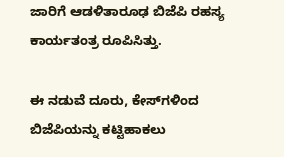ಜಾರಿಗೆ ಆಡಳಿತಾರೂಢ ಬಿಜೆಪಿ ರಹಸ್ಯ ಕಾರ್ಯತಂತ್ರ ರೂಪಿಸಿತ್ತು.

ಈ ನಡುವೆ ದೂರು, ಕೇಸ್‌ಗಳಿಂದ ಬಿಜೆಪಿಯನ್ನು ಕಟ್ಟಿಹಾಕಲು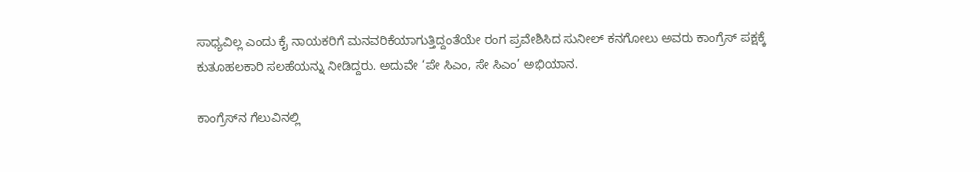ಸಾಧ್ಯವಿಲ್ಲ ಎಂದು ಕೈ ನಾಯಕರಿಗೆ ಮನವರಿಕೆಯಾಗುತ್ತಿದ್ದಂತೆಯೇ ರಂಗ ಪ್ರವೇಶಿಸಿದ ಸುನೀಲ್ ಕನಗೋಲು ಅವರು ಕಾಂಗ್ರೆಸ್ ಪಕ್ಷಕ್ಕೆ ಕುತೂಹಲಕಾರಿ ಸಲಹೆಯನ್ನು ನೀಡಿದ್ದರು. ಅದುವೇ ‘ಪೇ ಸಿಎಂ, ಸೇ ಸಿಎಂ’ ಅಭಿಯಾನ.

ಕಾಂಗ್ರೆಸ್‌ನ ಗೆಲುವಿನಲ್ಲಿ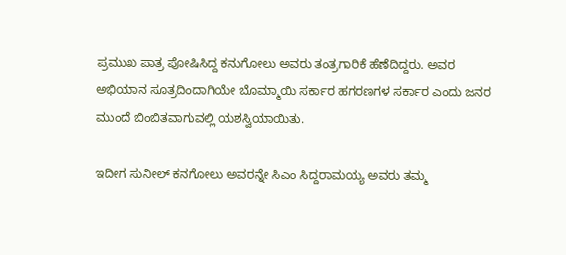ಪ್ರಮುಖ ಪಾತ್ರ ಪೋಷಿಸಿದ್ದ ಕನುಗೋಲು ಅವರು ತಂತ್ರಗಾರಿಕೆ ಹೆಣೆದಿದ್ದರು. ಅವರ ಅಭಿಯಾನ ಸೂತ್ರದಿಂದಾಗಿಯೇ ಬೊಮ್ಮಾಯಿ ಸರ್ಕಾರ ಹಗರಣಗಳ ಸರ್ಕಾರ ಎಂದು ಜನರ ಮುಂದೆ ಬಿಂಬಿತವಾಗುವಲ್ಲಿ ಯಶಸ್ವಿಯಾಯಿತು.

ಇದೀಗ ಸುನೀಲ್ ಕನಗೋಲು ಅವರನ್ನೇ ಸಿಎಂ ಸಿದ್ದರಾಮಯ್ಯ ಅವರು ತಮ್ಮ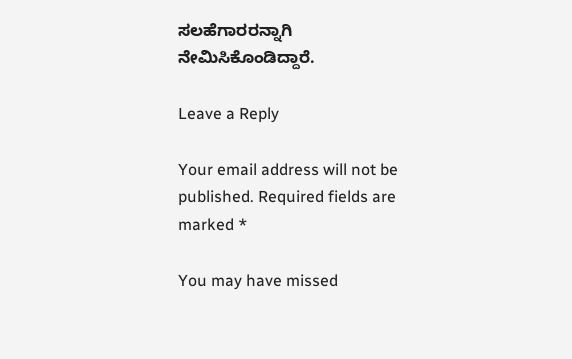ಸಲಹೆಗಾರರನ್ನಾಗಿ ನೇಮಿಸಿಕೊಂಡಿದ್ದಾರೆ.

Leave a Reply

Your email address will not be published. Required fields are marked *

You may have missed